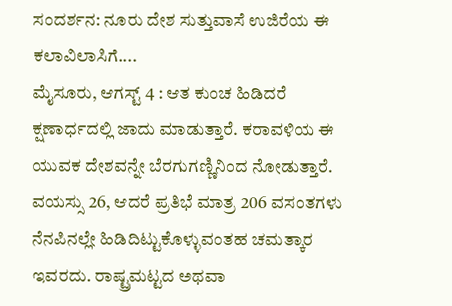ಸಂದರ್ಶನ: ನೂರು ದೇಶ ಸುತ್ತುವಾಸೆ ಉಜಿರೆಯ ಈ ಕಲಾವಿಲಾಸಿಗೆ....
ಮೈಸೂರು, ಆಗಸ್ಟ್ 4 : ಆತ ಕುಂಚ ಹಿಡಿದರೆ ಕ್ಷಣಾರ್ಧದಲ್ಲಿ ಜಾದು ಮಾಡುತ್ತಾರೆ. ಕರಾವಳಿಯ ಈ ಯುವಕ ದೇಶವನ್ನೇ ಬೆರಗುಗಣ್ಣಿನಿಂದ ನೋಡುತ್ತಾರೆ.
ವಯಸ್ಸು 26, ಆದರೆ ಪ್ರತಿಭೆ ಮಾತ್ರ 206 ವಸಂತಗಳು ನೆನಪಿನಲ್ಲೇ ಹಿಡಿದಿಟ್ಟುಕೊಳ್ಳುವಂತಹ ಚಮತ್ಕಾರ ಇವರದು. ರಾಷ್ಟ್ರಮಟ್ಟದ ಅಥವಾ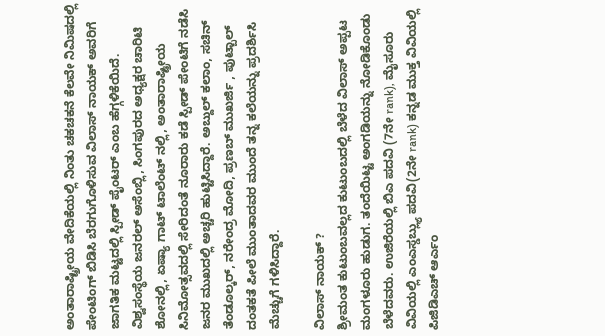ಅಂತಾರಾಷ್ಟ್ರೀಯ ವೇದಿಕೆಯಲ್ಲಿ ನಿಂತು ಚಕಚಕನೆ ಕೆಲವೇ ನಿಮಿಷದಲ್ಲಿ ಪೇಂಟಿಂಗ್ ಬಿಡಿಸಿ ಬೆರಗುಗೊಳಿಸುವ ವಿಲಾಸ್ ನಾಯಕ್ ಅವರಿಗೆ ಜಾಗತಿಕ ಮಟ್ಟದಲ್ಲಿ ಸ್ಪೀಡ್ ಪೈಂಟರ್ ಎಂಬ ಹೆಗ್ಗಳಿಕೆಯಿದೆ.
ವಿಶ್ವಸಂಸ್ಥೆಯ ಜನರಲ್ ಅಸೆಂಬ್ಲಿ, ಸಿಂಗಪುರದ ಅಧ್ಯಕ್ಷರ ಚಾರಿಟಿ ಶೋನಲ್ಲಿ, ಏಷ್ಯಾ ಗಾಟ್ ಟಾಲೆಂಟ್ ನಲ್ಲಿ, ಅಂತಾರಾಷ್ಟ್ರೀಯ ಸಿನಿಮೋತ್ಸವದಲ್ಲಿ ಸೇರಿದಂತೆ ನೂರಾರು ಕಡೆ ಸ್ಪೀಡ್ ಪೇಂಟಿಗೆ ನಡೆಸಿ ಜನರ ಮುಖದಲ್ಲಿ ಅಚ್ಚರಿ ಹುಟ್ಟಿಸಿದ್ದಾರೆ. ಅಬ್ದುಲ್ ಕಲಾಂ, ಸಚಿನ್ ತೆಂಡೂಲ್ಕರ್, ನರೇಂದ್ರ ಮೋದಿ, ಪ್ರಣಬ್ ಮುಖರ್ಜಿ , ಪುಟ್ಬಾಲ್ ದಂತಕತೆ ಪೀಲೆ ಮುಂತಾದವರ ಮುಂದೆ ತನ್ನ ಕಲೆಯನ್ನು ಪ್ರದರ್ಶಿಸಿ ಮೆಚ್ಚುಗೆ ಗಳಿಸಿದ್ದಾರೆ.

ವಿಲಾಸ್ ನಾಯಕ್ ?
ಶ್ರೀಮಂತ ಕುಟುಂಬವಲ್ಲದ ಕುಟುಂಬದಲ್ಲಿ ಬೆಳೆದ ವಿಲಾಸ್ ಅಪ್ಪಟ ಮಂಗಳೂರು ಹುಡುಗ. ತಂದೆಯಿಟ್ಟ ಅಂಗಡಿಯನ್ನು ನೋಡಿಕೊಂಡು ಬೆಳೆದವರು. ಉಜಿರೆಯಲ್ಲಿ ಬಿಎ ಪದವಿ (7ನೇ rank), ಮೈಸೂರು ವಿವಿಯಲ್ಲಿ ಎಂಎಸ್ಡಬ್ಲ್ಯು ಪದವಿ(2ನೇ rank) ಕನ್ನಡ ಮುಕ್ತ ವಿವಿಯಲ್ಲಿ ಪಿಜಿಡಿಎಚ್ ಆರ್ಎಂ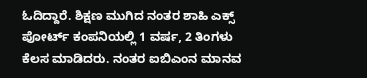ಓದಿದ್ದಾರೆ. ಶಿಕ್ಷಣ ಮುಗಿದ ನಂತರ ಶಾಹಿ ಎಕ್ಸ್ ಪೋರ್ಟ್ ಕಂಪನಿಯಲ್ಲಿ 1 ವರ್ಷ, 2 ತಿಂಗಳು ಕೆಲಸ ಮಾಡಿದರು. ನಂತರ ಐಬಿಎಂನ ಮಾನವ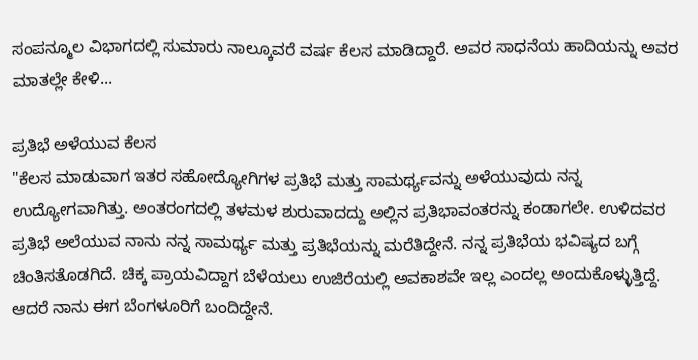ಸಂಪನ್ಮೂಲ ವಿಭಾಗದಲ್ಲಿ ಸುಮಾರು ನಾಲ್ಕೂವರೆ ವರ್ಷ ಕೆಲಸ ಮಾಡಿದ್ದಾರೆ. ಅವರ ಸಾಧನೆಯ ಹಾದಿಯನ್ನು ಅವರ ಮಾತಲ್ಲೇ ಕೇಳಿ...

ಪ್ರತಿಭೆ ಅಳೆಯುವ ಕೆಲಸ
"ಕೆಲಸ ಮಾಡುವಾಗ ಇತರ ಸಹೋದ್ಯೋಗಿಗಳ ಪ್ರತಿಭೆ ಮತ್ತು ಸಾಮರ್ಥ್ಯವನ್ನು ಅಳೆಯುವುದು ನನ್ನ ಉದ್ಯೋಗವಾಗಿತ್ತು. ಅಂತರಂಗದಲ್ಲಿ ತಳಮಳ ಶುರುವಾದದ್ದು ಅಲ್ಲಿನ ಪ್ರತಿಭಾವಂತರನ್ನು ಕಂಡಾಗಲೇ. ಉಳಿದವರ ಪ್ರತಿಭೆ ಅಲೆಯುವ ನಾನು ನನ್ನ ಸಾಮರ್ಥ್ಯ ಮತ್ತು ಪ್ರತಿಭೆಯನ್ನು ಮರೆತಿದ್ದೇನೆ. ನನ್ನ ಪ್ರತಿಭೆಯ ಭವಿಷ್ಯದ ಬಗ್ಗೆ ಚಿಂತಿಸತೊಡಗಿದೆ. ಚಿಕ್ಕ ಪ್ರಾಯವಿದ್ದಾಗ ಬೆಳೆಯಲು ಉಜಿರೆಯಲ್ಲಿ ಅವಕಾಶವೇ ಇಲ್ಲ ಎಂದಲ್ಲ ಅಂದುಕೊಳ್ಳುತ್ತಿದ್ದೆ. ಆದರೆ ನಾನು ಈಗ ಬೆಂಗಳೂರಿಗೆ ಬಂದಿದ್ದೇನೆ.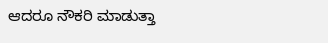ಆದರೂ ನೌಕರಿ ಮಾಡುತ್ತಾ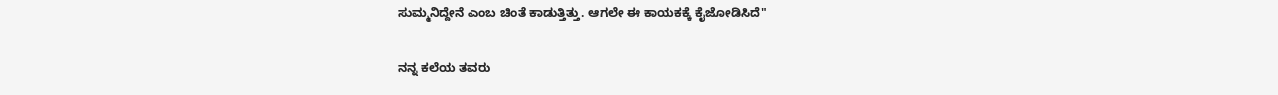ಸುಮ್ಮನಿದ್ದೇನೆ ಎಂಬ ಚಿಂತೆ ಕಾಡುತ್ತಿತ್ತು. ಆಗಲೇ ಈ ಕಾಯಕಕ್ಕೆ ಕೈಜೋಡಿಸಿದೆ"

ನನ್ನ ಕಲೆಯ ತವರು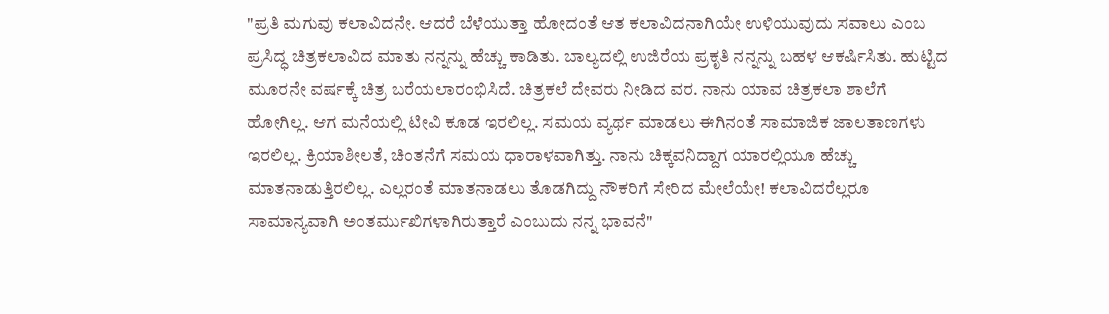"ಪ್ರತಿ ಮಗುವು ಕಲಾವಿದನೇ. ಆದರೆ ಬೆಳೆಯುತ್ತಾ ಹೋದಂತೆ ಆತ ಕಲಾವಿದನಾಗಿಯೇ ಉಳಿಯುವುದು ಸವಾಲು ಎಂಬ ಪ್ರಸಿದ್ಧ ಚಿತ್ರಕಲಾವಿದ ಮಾತು ನನ್ನನ್ನು ಹೆಚ್ಚು ಕಾಡಿತು. ಬಾಲ್ಯದಲ್ಲಿ ಉಜಿರೆಯ ಪ್ರಕೃತಿ ನನ್ನನ್ನು ಬಹಳ ಆಕರ್ಷಿಸಿತು. ಹುಟ್ಟಿದ ಮೂರನೇ ವರ್ಷಕ್ಕೆ ಚಿತ್ರ ಬರೆಯಲಾರಂಭಿಸಿದೆ. ಚಿತ್ರಕಲೆ ದೇವರು ನೀಡಿದ ವರ. ನಾನು ಯಾವ ಚಿತ್ರಕಲಾ ಶಾಲೆಗೆ ಹೋಗಿಲ್ಲ. ಆಗ ಮನೆಯಲ್ಲಿ ಟೀವಿ ಕೂಡ ಇರಲಿಲ್ಲ. ಸಮಯ ವ್ಯರ್ಥ ಮಾಡಲು ಈಗಿನಂತೆ ಸಾಮಾಜಿಕ ಜಾಲತಾಣಗಳು ಇರಲಿಲ್ಲ. ಕ್ರಿಯಾಶೀಲತೆ, ಚಿಂತನೆಗೆ ಸಮಯ ಧಾರಾಳವಾಗಿತ್ತು. ನಾನು ಚಿಕ್ಕವನಿದ್ದಾಗ ಯಾರಲ್ಲಿಯೂ ಹೆಚ್ಚು ಮಾತನಾಡುತ್ತಿರಲಿಲ್ಲ. ಎಲ್ಲರಂತೆ ಮಾತನಾಡಲು ತೊಡಗಿದ್ದು ನೌಕರಿಗೆ ಸೇರಿದ ಮೇಲೆಯೇ! ಕಲಾವಿದರೆಲ್ಲರೂ ಸಾಮಾನ್ಯವಾಗಿ ಅಂತರ್ಮುಖಿಗಳಾಗಿರುತ್ತಾರೆ ಎಂಬುದು ನನ್ನ ಭಾವನೆ"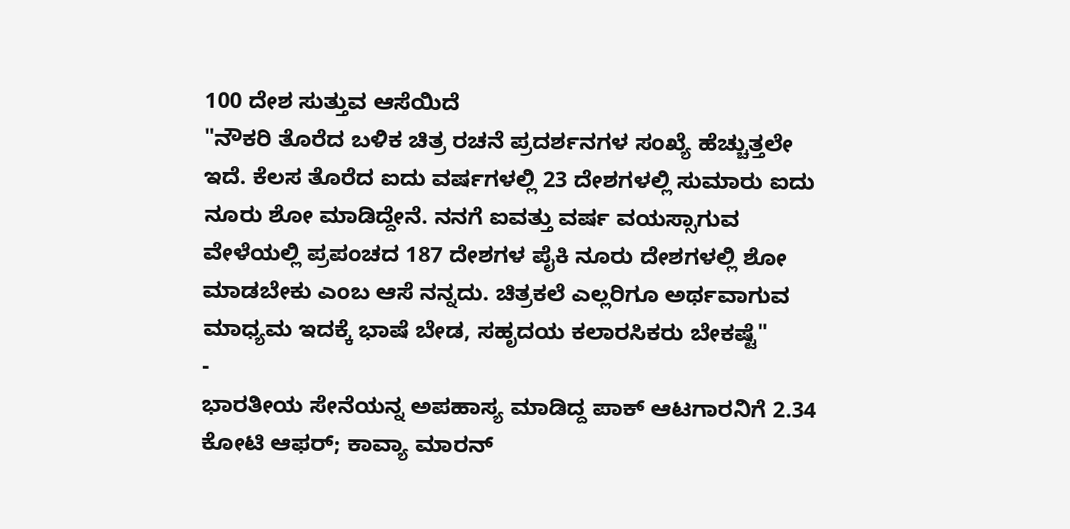100 ದೇಶ ಸುತ್ತುವ ಆಸೆಯಿದೆ
"ನೌಕರಿ ತೊರೆದ ಬಳಿಕ ಚಿತ್ರ ರಚನೆ ಪ್ರದರ್ಶನಗಳ ಸಂಖ್ಯೆ ಹೆಚ್ಚುತ್ತಲೇ ಇದೆ. ಕೆಲಸ ತೊರೆದ ಐದು ವರ್ಷಗಳಲ್ಲಿ 23 ದೇಶಗಳಲ್ಲಿ ಸುಮಾರು ಐದು ನೂರು ಶೋ ಮಾಡಿದ್ದೇನೆ. ನನಗೆ ಐವತ್ತು ವರ್ಷ ವಯಸ್ಸಾಗುವ ವೇಳೆಯಲ್ಲಿ ಪ್ರಪಂಚದ 187 ದೇಶಗಳ ಪೈಕಿ ನೂರು ದೇಶಗಳಲ್ಲಿ ಶೋ ಮಾಡಬೇಕು ಎಂಬ ಆಸೆ ನನ್ನದು. ಚಿತ್ರಕಲೆ ಎಲ್ಲರಿಗೂ ಅರ್ಥವಾಗುವ ಮಾಧ್ಯಮ ಇದಕ್ಕೆ ಭಾಷೆ ಬೇಡ, ಸಹೃದಯ ಕಲಾರಸಿಕರು ಬೇಕಷ್ಟೆ"
-
ಭಾರತೀಯ ಸೇನೆಯನ್ನ ಅಪಹಾಸ್ಯ ಮಾಡಿದ್ದ ಪಾಕ್ ಆಟಗಾರನಿಗೆ 2.34 ಕೋಟಿ ಆಫರ್; ಕಾವ್ಯಾ ಮಾರನ್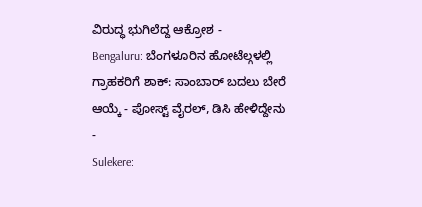ವಿರುದ್ಧ ಭುಗಿಲೆದ್ದ ಆಕ್ರೋಶ -
Bengaluru: ಬೆಂಗಳೂರಿನ ಹೋಟೆಲ್ಗಳಲ್ಲಿ ಗ್ರಾಹಕರಿಗೆ ಶಾಕ್: ಸಾಂಬಾರ್ ಬದಲು ಬೇರೆ ಆಯ್ಕೆ - ಪೋಸ್ಟ್ ವೈರಲ್, ಡಿಸಿ ಹೇಳಿದ್ದೇನು -
Sulekere: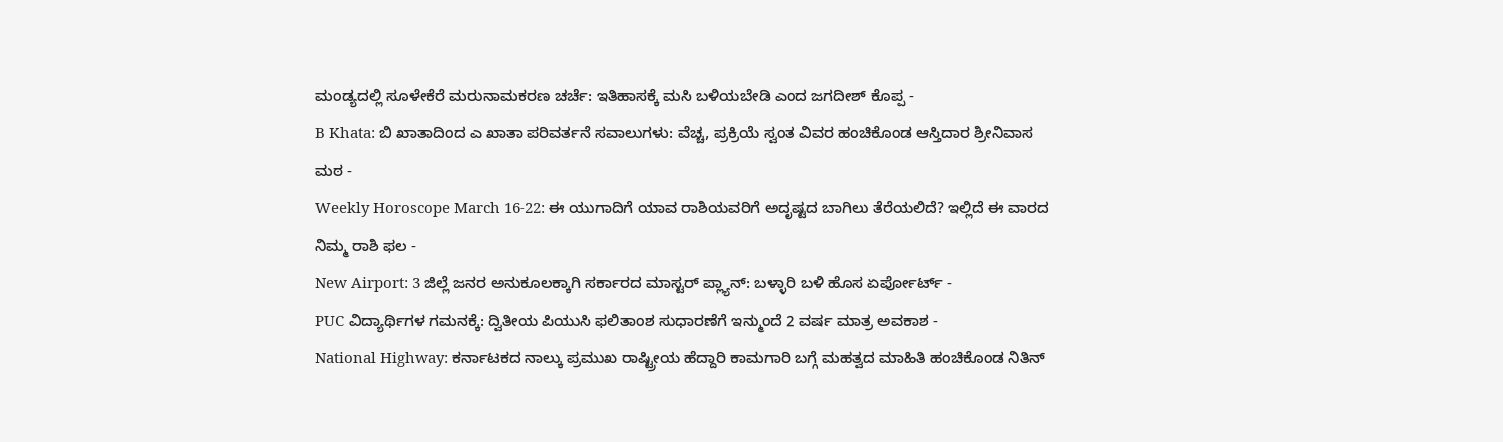ಮಂಡ್ಯದಲ್ಲಿ ಸೂಳೇಕೆರೆ ಮರುನಾಮಕರಣ ಚರ್ಚೆ: ಇತಿಹಾಸಕ್ಕೆ ಮಸಿ ಬಳಿಯಬೇಡಿ ಎಂದ ಜಗದೀಶ್ ಕೊಪ್ಪ -
B Khata: ಬಿ ಖಾತಾದಿಂದ ಎ ಖಾತಾ ಪರಿವರ್ತನೆ ಸವಾಲುಗಳು: ವೆಚ್ಚ, ಪ್ರಕ್ರಿಯೆ ಸ್ವಂತ ವಿವರ ಹಂಚಿಕೊಂಡ ಆಸ್ತಿದಾರ ಶ್ರೀನಿವಾಸ ಮಠ -
Weekly Horoscope March 16-22: ಈ ಯುಗಾದಿಗೆ ಯಾವ ರಾಶಿಯವರಿಗೆ ಅದೃಷ್ಟದ ಬಾಗಿಲು ತೆರೆಯಲಿದೆ? ಇಲ್ಲಿದೆ ಈ ವಾರದ ನಿಮ್ಮ ರಾಶಿ ಫಲ -
New Airport: 3 ಜಿಲ್ಲೆ ಜನರ ಅನುಕೂಲಕ್ಕಾಗಿ ಸರ್ಕಾರದ ಮಾಸ್ಟರ್ ಪ್ಲ್ಯಾನ್: ಬಳ್ಳಾರಿ ಬಳಿ ಹೊಸ ಏರ್ಪೋರ್ಟ್ -
PUC ವಿದ್ಯಾರ್ಥಿಗಳ ಗಮನಕ್ಕೆ: ದ್ವಿತೀಯ ಪಿಯುಸಿ ಫಲಿತಾಂಶ ಸುಧಾರಣೆಗೆ ಇನ್ಮುಂದೆ 2 ವರ್ಷ ಮಾತ್ರ ಅವಕಾಶ -
National Highway: ಕರ್ನಾಟಕದ ನಾಲ್ಕು ಪ್ರಮುಖ ರಾಷ್ಟ್ರೀಯ ಹೆದ್ದಾರಿ ಕಾಮಗಾರಿ ಬಗ್ಗೆ ಮಹತ್ವದ ಮಾಹಿತಿ ಹಂಚಿಕೊಂಡ ನಿತಿನ್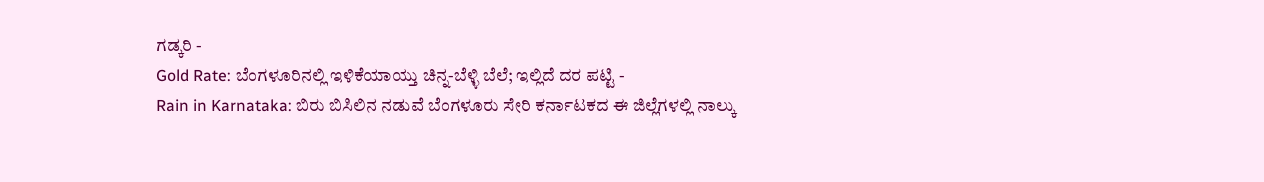ಗಡ್ಕರಿ -
Gold Rate: ಬೆಂಗಳೂರಿನಲ್ಲಿ ಇಳಿಕೆಯಾಯ್ತು ಚಿನ್ನ-ಬೆಳ್ಳಿ ಬೆಲೆ; ಇಲ್ಲಿದೆ ದರ ಪಟ್ಟಿ -
Rain in Karnataka: ಬಿರು ಬಿಸಿಲಿನ ನಡುವೆ ಬೆಂಗಳೂರು ಸೇರಿ ಕರ್ನಾಟಕದ ಈ ಜಿಲ್ಲೆಗಳಲ್ಲಿ ನಾಲ್ಕು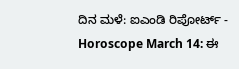ದಿನ ಮಳೆ: ಐಎಂಡಿ ರಿಪೋರ್ಟ್ -
Horoscope March 14: ಈ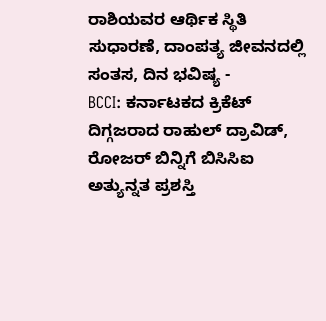ರಾಶಿಯವರ ಆರ್ಥಿಕ ಸ್ಥಿತಿ ಸುಧಾರಣೆ, ದಾಂಪತ್ಯ ಜೀವನದಲ್ಲಿ ಸಂತಸ, ದಿನ ಭವಿಷ್ಯ -
BCCI: ಕರ್ನಾಟಕದ ಕ್ರಿಕೆಟ್ ದಿಗ್ಗಜರಾದ ರಾಹುಲ್ ದ್ರಾವಿಡ್, ರೋಜರ್ ಬಿನ್ನಿಗೆ ಬಿಸಿಸಿಐ ಅತ್ಯುನ್ನತ ಪ್ರಶಸ್ತಿ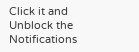Click it and Unblock the Notifications